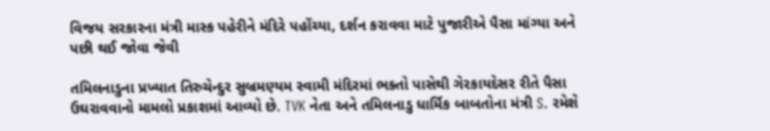વિજય સરકારના મંત્રી માસ્ક પહેરીને મંદિરે પહોંચ્યા, દર્શન કરાવવા માટે પુજારીએ પૈસા માંગ્યા અને પછી થઈ જોવા જેવી

તમિલનાડુના પ્રખ્યાત તિરુચેન્દુર સુબ્રમણ્યમ સ્વામી મંદિરમાં ભક્તો પાસેથી ગેરકાયદેસર રીતે પૈસા ઉઘરાવવાનો મામલો પ્રકાશમાં આવ્યો છે. TVK નેતા અને તમિલનાડુ ધાર્મિક બાબતોના મંત્રી S. રમેશે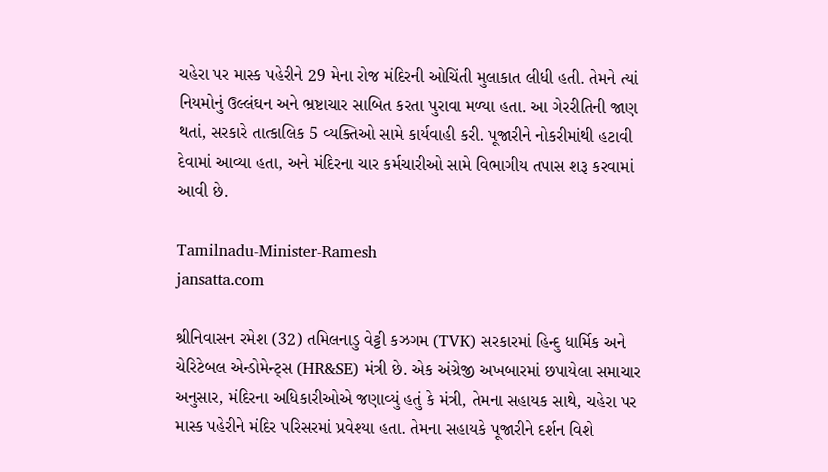ચહેરા પર માસ્ક પહેરીને 29 મેના રોજ મંદિરની ઓચિંતી મુલાકાત લીધી હતી. તેમને ત્યાં નિયમોનું ઉલ્લંઘન અને ભ્રષ્ટાચાર સાબિત કરતા પુરાવા મળ્યા હતા. આ ગેરરીતિની જાણ થતાં, સરકારે તાત્કાલિક 5 વ્યક્તિઓ સામે કાર્યવાહી કરી. પૂજારીને નોકરીમાંથી હટાવી દેવામાં આવ્યા હતા, અને મંદિરના ચાર કર્મચારીઓ સામે વિભાગીય તપાસ શરૂ કરવામાં આવી છે.

Tamilnadu-Minister-Ramesh
jansatta.com

શ્રીનિવાસન રમેશ (32) તમિલનાડુ વેટ્ટી કઝગમ (TVK) સરકારમાં હિન્દુ ધાર્મિક અને ચેરિટેબલ એન્ડોમેન્ટ્સ (HR&SE) મંત્રી છે. એક અંગ્રેજી અખબારમાં છપાયેલા સમાચાર અનુસાર, મંદિરના અધિકારીઓએ જણાવ્યું હતું કે મંત્રી, તેમના સહાયક સાથે, ચહેરા પર માસ્ક પહેરીને મંદિર પરિસરમાં પ્રવેશ્યા હતા. તેમના સહાયકે પૂજારીને દર્શન વિશે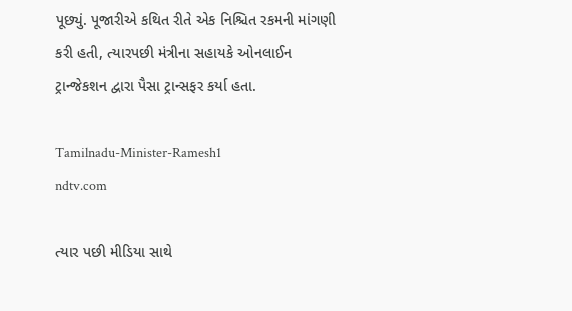પૂછ્યું. પૂજારીએ કથિત રીતે એક નિશ્ચિત રકમની માંગણી કરી હતી, ત્યારપછી મંત્રીના સહાયકે ઓનલાઈન ટ્રાન્જેકશન દ્વારા પૈસા ટ્રાન્સફર કર્યા હતા.

Tamilnadu-Minister-Ramesh1
ndtv.com

ત્યાર પછી મીડિયા સાથે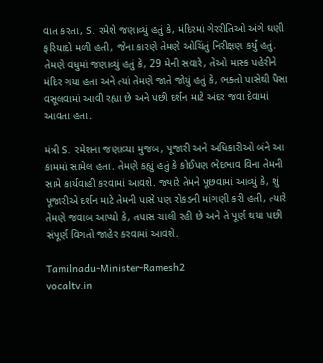વાત કરતા, S. રમેશે જણાવ્યું હતું કે, મંદિરમાં ગેરરીતિઓ અંગે ઘણી ફરિયાદો મળી હતી, જેના કારણે તેમણે ઓચિંતું નિરીક્ષણ કર્યું હતું. તેમણે વધુમાં જણાવ્યું હતું કે, 29 મેની સવારે, તેઓ માસ્ક પહેરીને મંદિર ગયા હતા અને ત્યાં તેમણે જાતે જોયું હતું કે, ભક્તો પાસેથી પૈસા વસૂલવામાં આવી રહ્યા છે અને પછી દર્શન માટે અંદર જવા દેવામાં આવતા હતા.

મંત્રી S. રમેશના જણાવ્યા મુજબ, પૂજારી અને અધિકારીઓ બંને આ કામમાં સામેલ હતા. તેમણે કહ્યું હતું કે કોઈપણ ભેદભાવ વિના તેમની સામે કાર્યવાહી કરવામાં આવશે. જ્યારે તેમને પૂછવામાં આવ્યું કે, શું પૂજારીએ દર્શન માટે તેમની પાસે પણ રોકડની માંગણી કરી હતી, ત્યારે તેમણે જવાબ આપ્યો કે, તપાસ ચાલી રહી છે અને તે પૂર્ણ થયા પછી સંપૂર્ણ વિગતો જાહેર કરવામાં આવશે.

Tamilnadu-Minister-Ramesh2
vocaltv.in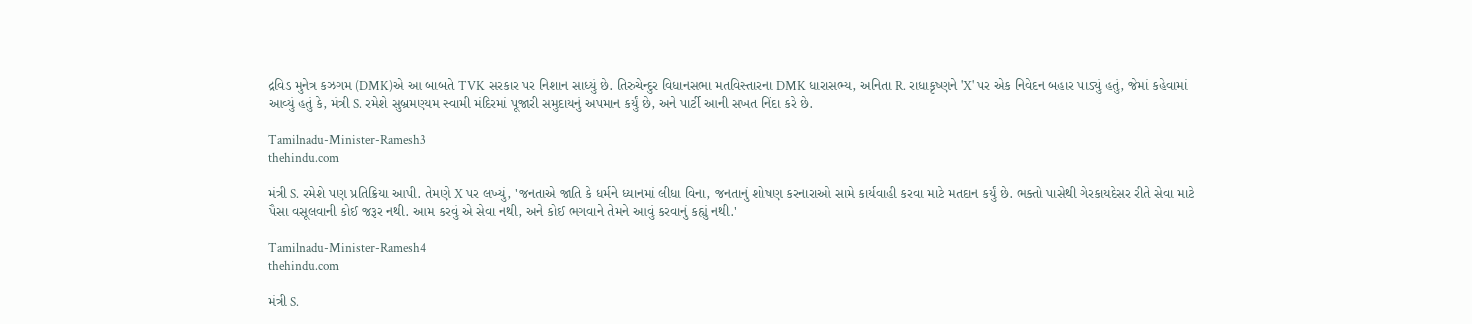દ્રવિડ મુનેત્ર કઝગમ (DMK)એ આ બાબતે TVK સરકાર પર નિશાન સાધ્યું છે. તિરુચેન્દુર વિધાનસભા મતવિસ્તારના DMK ધારાસભ્ય, અનિતા R. રાધાકૃષ્ણને 'X' પર એક નિવેદન બહાર પાડ્યું હતું, જેમાં કહેવામાં આવ્યું હતું કે, મંત્રી S. રમેશે સુબ્રમણ્યમ સ્વામી મંદિરમાં પૂજારી સમુદાયનું અપમાન કર્યું છે, અને પાર્ટી આની સખત નિંદા કરે છે.

Tamilnadu-Minister-Ramesh3
thehindu.com

મંત્રી S. રમેશે પણ પ્રતિક્રિયા આપી. તેમણે X પર લખ્યું, 'જનતાએ જાતિ કે ધર્મને ધ્યાનમાં લીધા વિના, જનતાનું શોષણ કરનારાઓ સામે કાર્યવાહી કરવા માટે મતદાન કર્યું છે. ભક્તો પાસેથી ગેરકાયદેસર રીતે સેવા માટે પૈસા વસૂલવાની કોઈ જરૂર નથી. આમ કરવું એ સેવા નથી, અને કોઈ ભગવાને તેમને આવું કરવાનું કહ્યું નથી.'

Tamilnadu-Minister-Ramesh4
thehindu.com

મંત્રી S.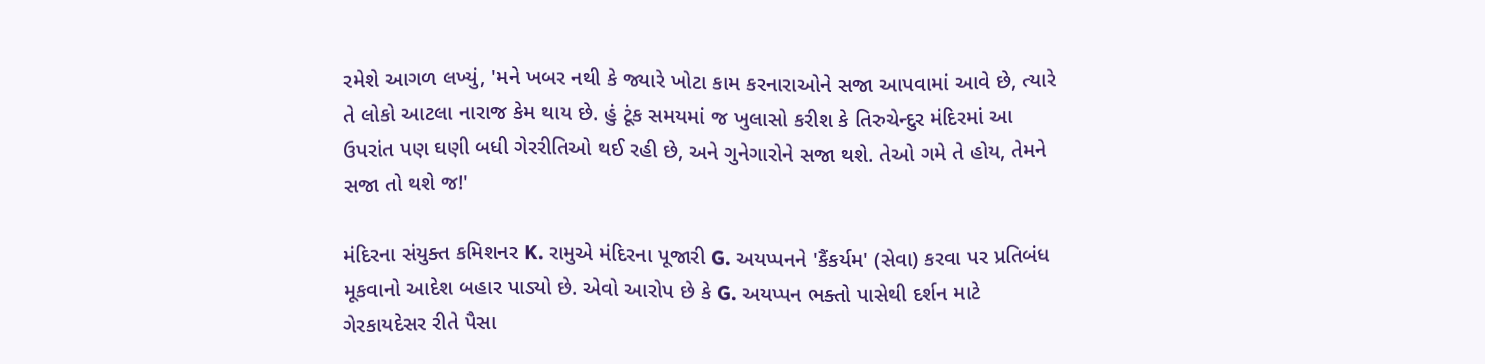રમેશે આગળ લખ્યું, 'મને ખબર નથી કે જ્યારે ખોટા કામ કરનારાઓને સજા આપવામાં આવે છે, ત્યારે તે લોકો આટલા નારાજ કેમ થાય છે. હું ટૂંક સમયમાં જ ખુલાસો કરીશ કે તિરુચેન્દુર મંદિરમાં આ ઉપરાંત પણ ઘણી બધી ગેરરીતિઓ થઈ રહી છે, અને ગુનેગારોને સજા થશે. તેઓ ગમે તે હોય, તેમને સજા તો થશે જ!'

મંદિરના સંયુક્ત કમિશનર K. રામુએ મંદિરના પૂજારી G. અયપ્પનને 'કૈંકર્યમ' (સેવા) કરવા પર પ્રતિબંધ મૂકવાનો આદેશ બહાર પાડ્યો છે. એવો આરોપ છે કે G. અયપ્પન ભક્તો પાસેથી દર્શન માટે ગેરકાયદેસર રીતે પૈસા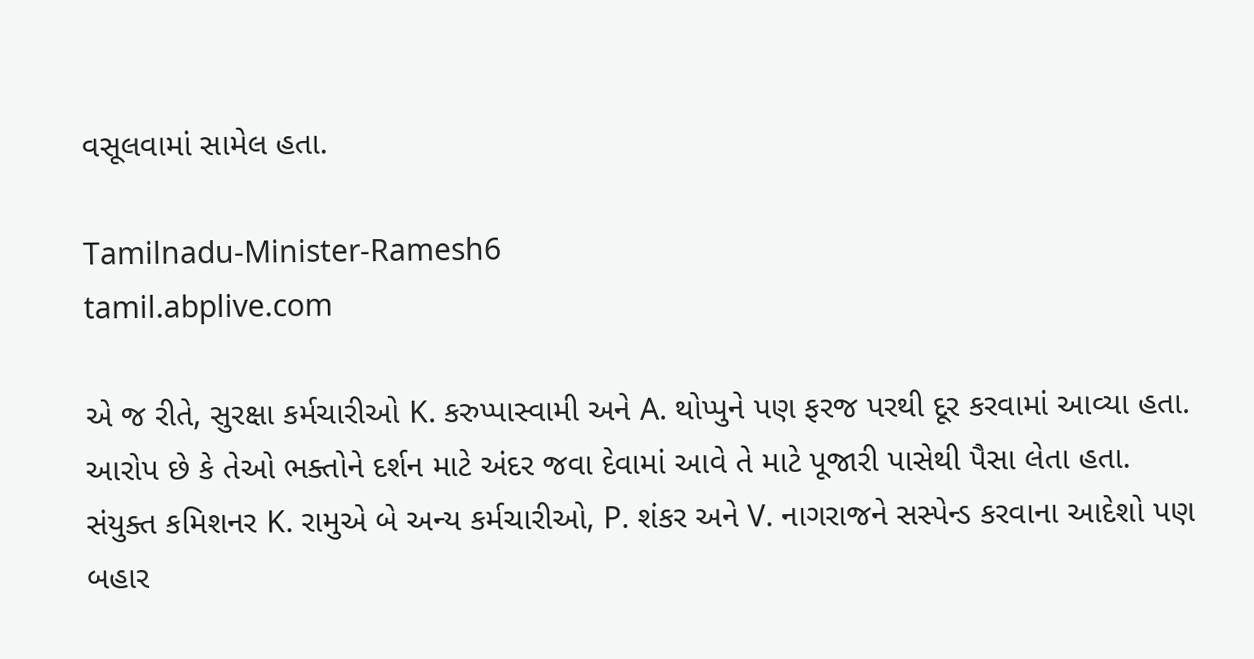વસૂલવામાં સામેલ હતા.

Tamilnadu-Minister-Ramesh6
tamil.abplive.com

એ જ રીતે, સુરક્ષા કર્મચારીઓ K. કરુપ્પાસ્વામી અને A. થોપ્પુને પણ ફરજ પરથી દૂર કરવામાં આવ્યા હતા. આરોપ છે કે તેઓ ભક્તોને દર્શન માટે અંદર જવા દેવામાં આવે તે માટે પૂજારી પાસેથી પૈસા લેતા હતા. સંયુક્ત કમિશનર K. રામુએ બે અન્ય કર્મચારીઓ, P. શંકર અને V. નાગરાજને સસ્પેન્ડ કરવાના આદેશો પણ બહાર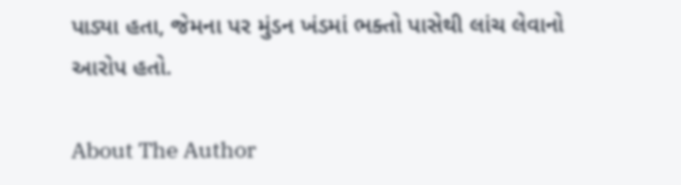પાડ્યા હતા, જેમના પર મુંડન ખંડમાં ભક્તો પાસેથી લાંચ લેવાનો આરોપ હતો.

About The Author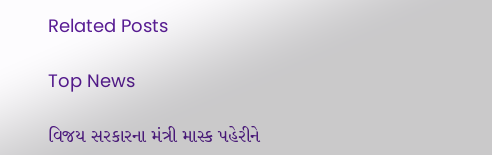Related Posts

Top News

વિજય સરકારના મંત્રી માસ્ક પહેરીને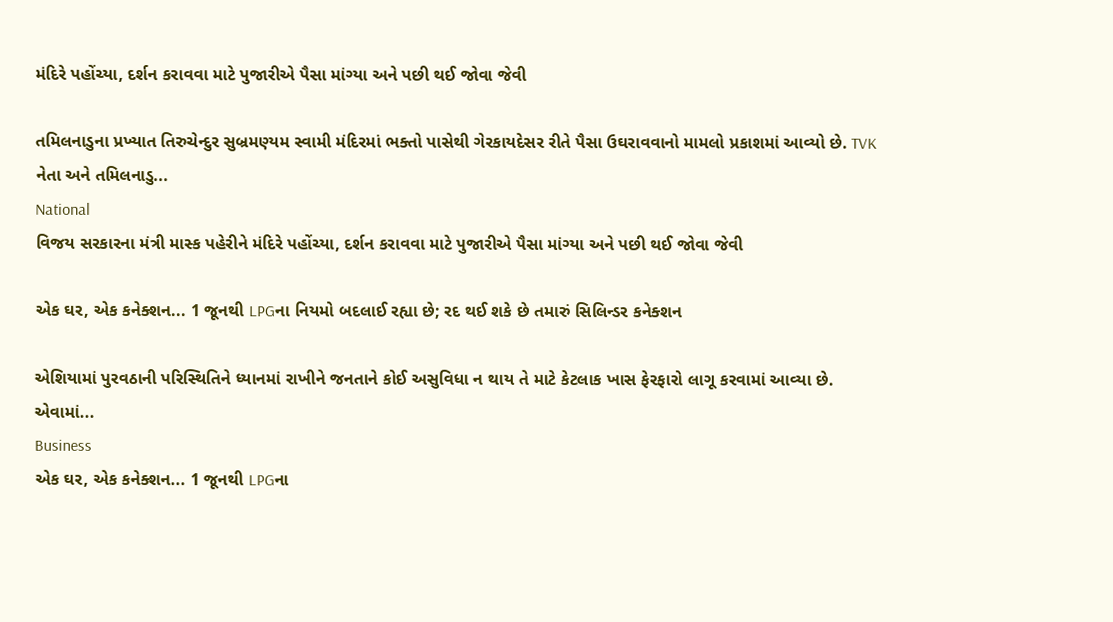મંદિરે પહોંચ્યા, દર્શન કરાવવા માટે પુજારીએ પૈસા માંગ્યા અને પછી થઈ જોવા જેવી

તમિલનાડુના પ્રખ્યાત તિરુચેન્દુર સુબ્રમણ્યમ સ્વામી મંદિરમાં ભક્તો પાસેથી ગેરકાયદેસર રીતે પૈસા ઉઘરાવવાનો મામલો પ્રકાશમાં આવ્યો છે. TVK નેતા અને તમિલનાડુ...
National
વિજય સરકારના મંત્રી માસ્ક પહેરીને મંદિરે પહોંચ્યા, દર્શન કરાવવા માટે પુજારીએ પૈસા માંગ્યા અને પછી થઈ જોવા જેવી

એક ઘર, એક કનેક્શન... 1 જૂનથી LPGના નિયમો બદલાઈ રહ્યા છે; રદ થઈ શકે છે તમારું સિલિન્ડર કનેક્શન

એશિયામાં પુરવઠાની પરિસ્થિતિને ધ્યાનમાં રાખીને જનતાને કોઈ અસુવિધા ન થાય તે માટે કેટલાક ખાસ ફેરફારો લાગૂ કરવામાં આવ્યા છે. એવામાં...
Business
એક ઘર, એક કનેક્શન... 1 જૂનથી LPGના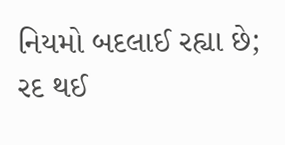નિયમો બદલાઈ રહ્યા છે; રદ થઈ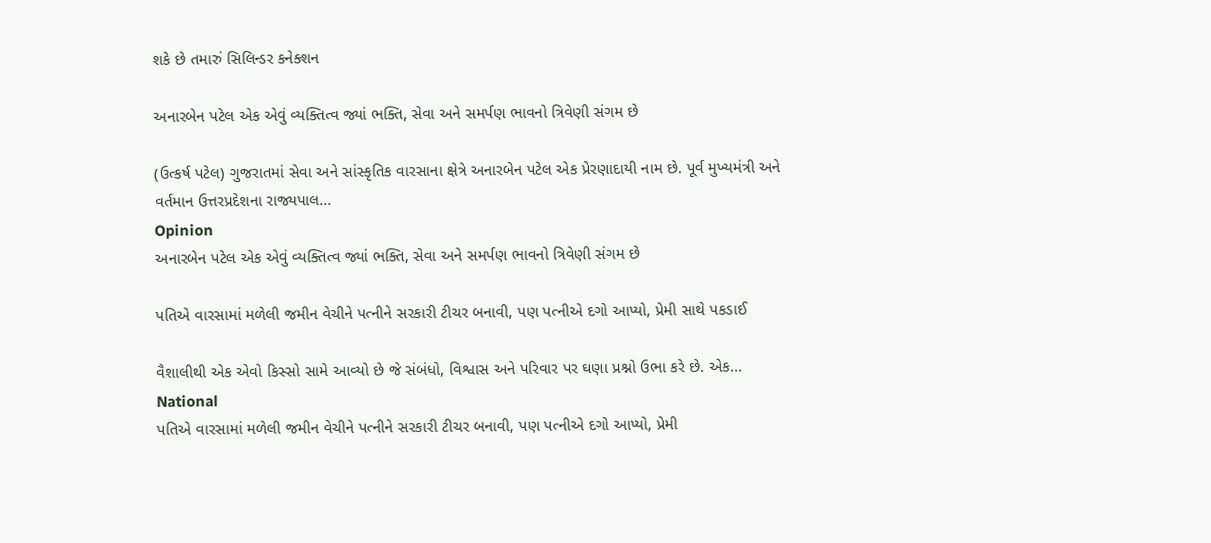શકે છે તમારું સિલિન્ડર કનેક્શન

અનારબેન પટેલ એક એવું વ્યક્તિત્વ જ્યાં ભક્તિ, સેવા અને સમર્પણ ભાવનો ત્રિવેણી સંગમ છે

(ઉત્કર્ષ પટેલ) ગુજરાતમાં સેવા અને સાંસ્કૃતિક વારસાના ક્ષેત્રે અનારબેન પટેલ એક પ્રેરણાદાયી નામ છે. પૂર્વ મુખ્યમંત્રી અને વર્તમાન ઉત્તરપ્રદેશના રાજ્યપાલ...
Opinion
અનારબેન પટેલ એક એવું વ્યક્તિત્વ જ્યાં ભક્તિ, સેવા અને સમર્પણ ભાવનો ત્રિવેણી સંગમ છે

પતિએ વારસામાં મળેલી જમીન વેચીને પત્નીને સરકારી ટીચર બનાવી, પણ પત્નીએ દગો આપ્યો, પ્રેમી સાથે પકડાઈ

વૈશાલીથી એક એવો કિસ્સો સામે આવ્યો છે જે સંબંધો, વિશ્વાસ અને પરિવાર પર ઘણા પ્રશ્નો ઉભા કરે છે. એક...
National
પતિએ વારસામાં મળેલી જમીન વેચીને પત્નીને સરકારી ટીચર બનાવી, પણ પત્નીએ દગો આપ્યો, પ્રેમી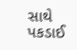સાથે પકડાઈ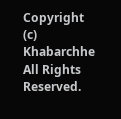Copyright (c) Khabarchhe All Rights Reserved.